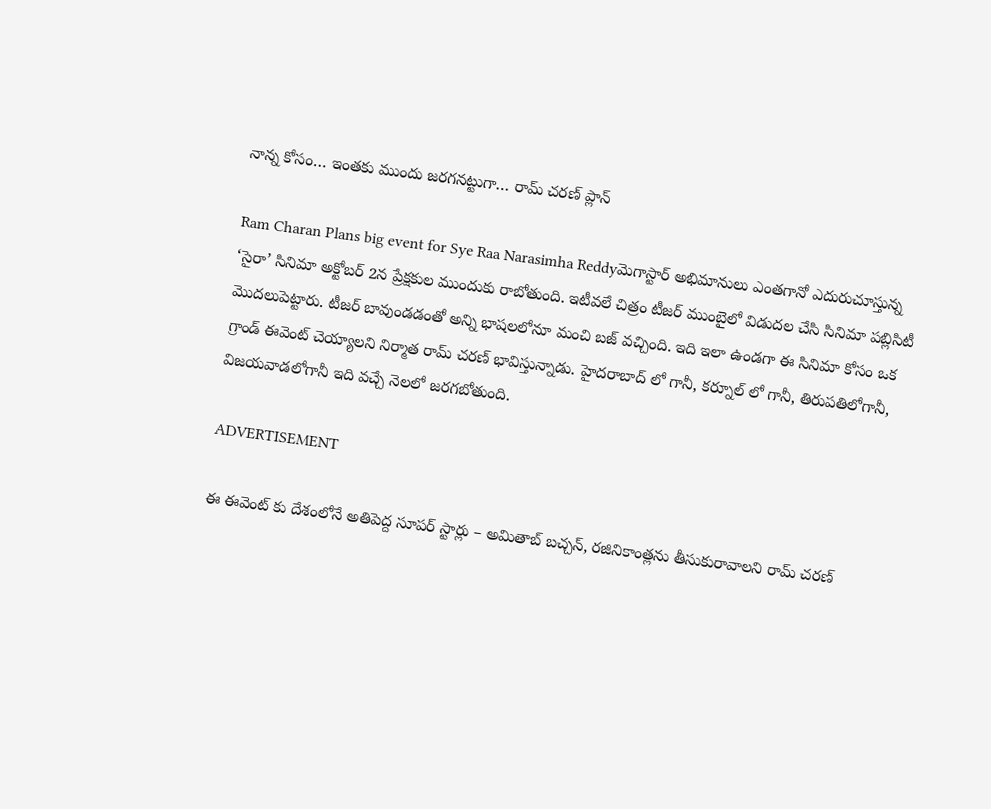నాన్న కోసం… ఇంతకు ముందు జరగనట్టుగా… రామ్ చరణ్ ప్లాన్

Ram Charan Plans big event for Sye Raa Narasimha Reddyమెగాస్టార్‌ అభిమానులు ఎంతగానో ఎదురుచూస్తున్న ‘సైరా’ సినిమా అక్టోబర్ 2న ప్రేక్షకుల ముందుకు రాబోతుంది. ఇటీవలే చిత్రం టీజర్ ముంబైలో విడుదల చేసి సినిమా పబ్లిసిటీ మొదలుపెట్టారు. టీజర్ బావుండడంతో అన్ని భాషలలోనూ మంచి బజ్ వచ్చింది. ఇది ఇలా ఉండగా ఈ సినిమా కోసం ఒక గ్రాండ్ ఈవెంట్ చెయ్యాలని నిర్మాత రామ్ చరణ్ భావిస్తున్నాడు. హైదరాబాద్ లో గానీ, కర్నూల్ లో గానీ, తిరుపతిలోగానీ, విజయవాడలోగానీ ఇది వచ్చే నెలలో జరగబోతుంది.

ADVERTISEMENT

ఈ ఈవెంట్ కు దేశంలోనే అతిపెద్ద సూపర్ స్టార్లు – అమితాబ్ బచ్చన్, రజినికాంత్లను తీసుకురావాలని రామ్ చరణ్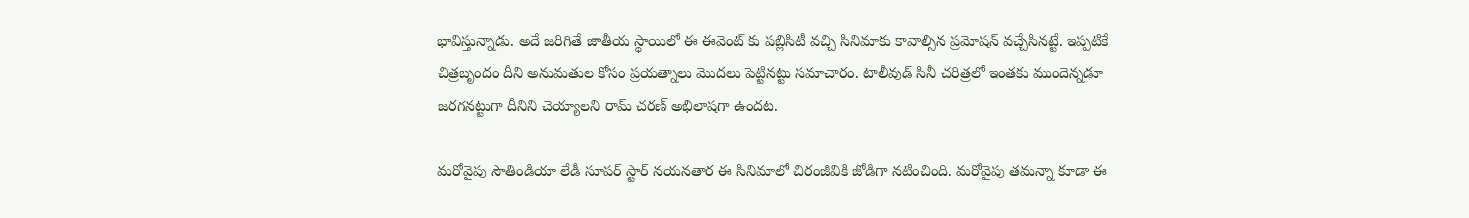భావిస్తున్నాడు. అదే జరిగితే జాతీయ స్థాయిలో ఈ ఈవెంట్ కు పబ్లిసిటీ వచ్చి సినిమాకు కావాల్సిన ప్రమోషన్ వచ్చేసినట్టే. ఇప్పటికే చిత్రబృందం దీని అనుమతుల కోసం ప్రయత్నాలు మొదలు పెట్టినట్టు సమాచారం. టాలీవుడ్ సినీ చరిత్రలో ఇంతకు ముందెన్నడూ జరగనట్టుగా దీనిని చెయ్యాలని రామ్ చరణ్ అభిలాషగా ఉందట.

మరోవైపు సౌతిండియా లేడీ సూపర్ స్టార్ నయనతార ఈ సినిమాలో చిరంజీవికి జోడిగా నటించింది. మరోవైపు తమన్నా కూడా ఈ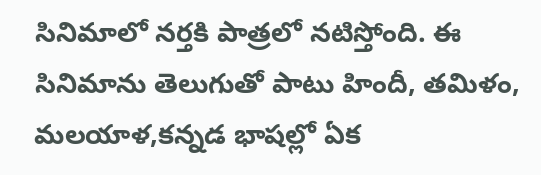సినిమాలో నర్తకి పాత్రలో నటిస్తోంది. ఈ సినిమాను తెలుగుతో పాటు హిందీ, తమిళం, మలయాళ,కన్నడ భాషల్లో ఏక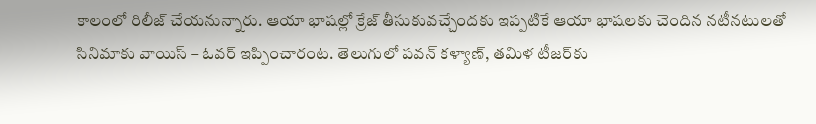కాలంలో రిలీజ్ చేయనున్నారు. ఆయా భాషల్లో క్రేజ్ తీసుకువచ్చేందకు ఇప్పటికే ఆయా భాషలకు చెందిన నటీనటులతో సినిమాకు వాయిస్ – ఓవర్ ఇప్పించారంట. తెలుగులో పవన్ కళ్యాణ్, తమిళ టీజర్‌కు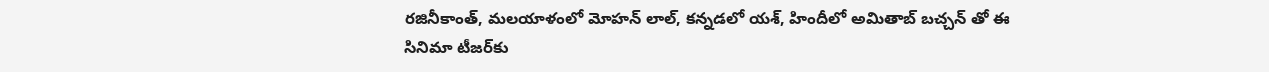రజినీకాంత్, మలయాళంలో మోహన్ లాల్, కన్నడలో యశ్, హిందీలో అమితాబ్ బచ్చన్ ‌తో ఈ సినిమా టీజర్‌కు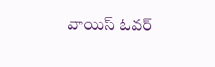వాయిస్ ఓవర్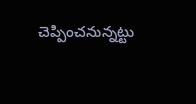చెప్పించనున్నట్టు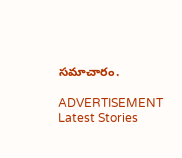సమాచారం.

ADVERTISEMENT
Latest Stories